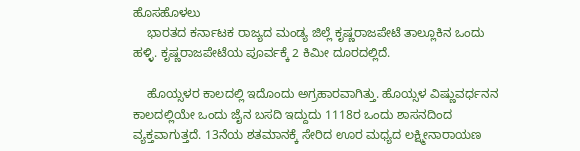ಹೊಸಹೊಳಲು
    ಭಾರತದ ಕರ್ನಾಟಕ ರಾಜ್ಯದ ಮಂಡ್ಯ ಜಿಲ್ಲೆ ಕೃಷ್ಣರಾಜಪೇಟೆ ತಾಲ್ಲೂಕಿನ ಒಂದು ಹಳ್ಳಿ. ಕೃಷ್ಣರಾಜಪೇಟೆಯ ಪೂರ್ವಕ್ಕೆ 2 ಕಿಮೀ ದೂರದಲ್ಲಿದೆ.

    ಹೊಯ್ಸಳರ ಕಾಲದಲ್ಲಿ ಇದೊಂದು ಅಗ್ರಹಾರವಾಗಿತ್ತು. ಹೊಯ್ಸಳ ವಿಷ್ಣುವರ್ಧನನ ಕಾಲದಲ್ಲಿಯೇ ಒಂದು ಜೈನ ಬಸದಿ ಇದ್ದುದು 1118ರ ಒಂದು ಶಾಸನದಿಂದ ವ್ಯಕ್ತವಾಗುತ್ತದೆ. 13ನೆಯ ಶತಮಾನಕ್ಕೆ ಸೇರಿದ ಊರ ಮಧ್ಯದ ಲಕ್ಷ್ಮೀನಾರಾಯಣ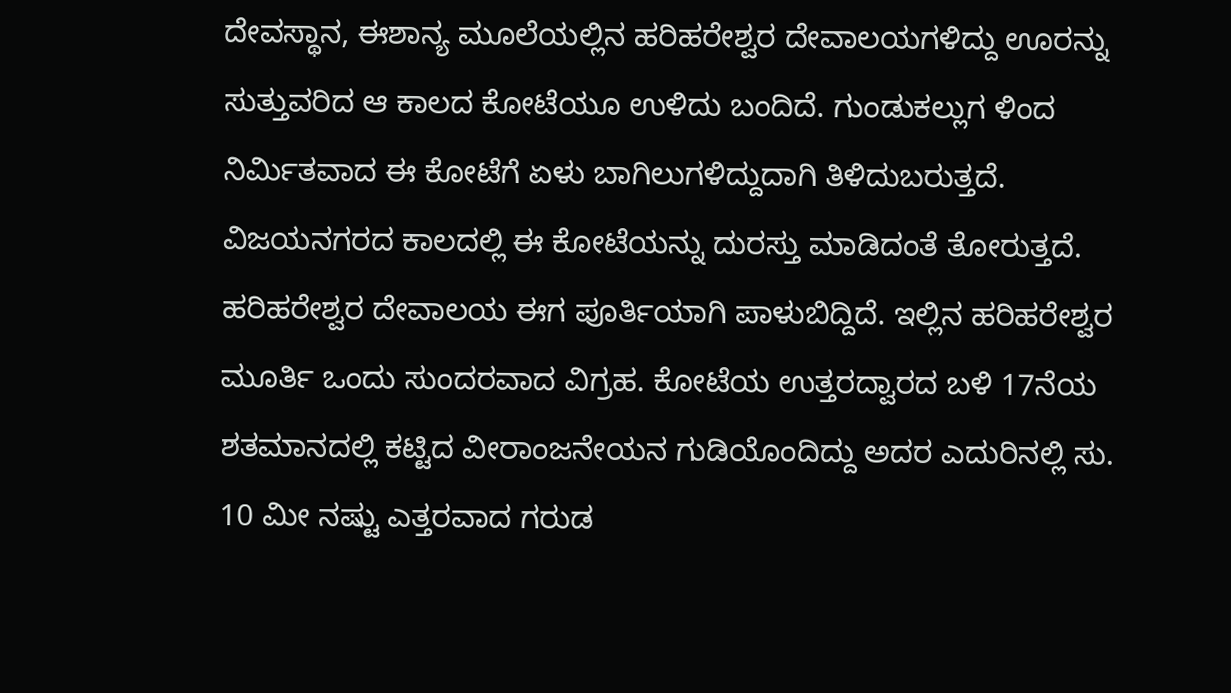ದೇವಸ್ಥಾನ, ಈಶಾನ್ಯ ಮೂಲೆಯಲ್ಲಿನ ಹರಿಹರೇಶ್ವರ ದೇವಾಲಯಗಳಿದ್ದು ಊರನ್ನು ಸುತ್ತುವರಿದ ಆ ಕಾಲದ ಕೋಟೆಯೂ ಉಳಿದು ಬಂದಿದೆ. ಗುಂಡುಕಲ್ಲುಗ ಳಿಂದ ನಿರ್ಮಿತವಾದ ಈ ಕೋಟೆಗೆ ಏಳು ಬಾಗಿಲುಗಳಿದ್ದುದಾಗಿ ತಿಳಿದುಬರುತ್ತದೆ. ವಿಜಯನಗರದ ಕಾಲದಲ್ಲಿ ಈ ಕೋಟೆಯನ್ನು ದುರಸ್ತು ಮಾಡಿದಂತೆ ತೋರುತ್ತದೆ. ಹರಿಹರೇಶ್ವರ ದೇವಾಲಯ ಈಗ ಪೂರ್ತಿಯಾಗಿ ಪಾಳುಬಿದ್ದಿದೆ. ಇಲ್ಲಿನ ಹರಿಹರೇಶ್ವರ ಮೂರ್ತಿ ಒಂದು ಸುಂದರವಾದ ವಿಗ್ರಹ. ಕೋಟೆಯ ಉತ್ತರದ್ವಾರದ ಬಳಿ 17ನೆಯ ಶತಮಾನದಲ್ಲಿ ಕಟ್ಟಿದ ವೀರಾಂಜನೇಯನ ಗುಡಿಯೊಂದಿದ್ದು ಅದರ ಎದುರಿನಲ್ಲಿ ಸು. 10 ಮೀ ನಷ್ಟು ಎತ್ತರವಾದ ಗರುಡ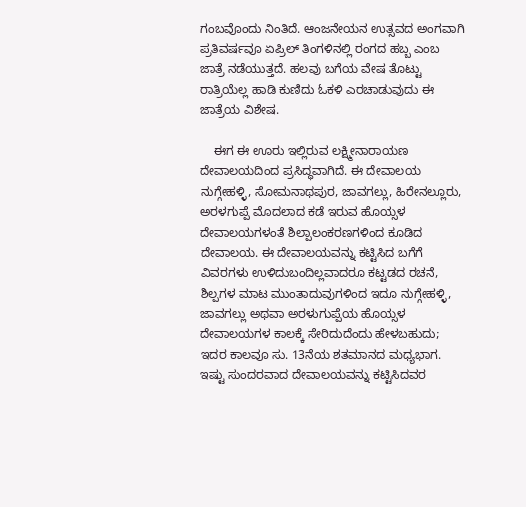ಗಂಬವೊಂದು ನಿಂತಿದೆ. ಆಂಜನೇಯನ ಉತ್ಸವದ ಅಂಗವಾಗಿ ಪ್ರತಿವರ್ಷವೂ ಏಪ್ರಿಲ್ ತಿಂಗಳಿನಲ್ಲಿ ರಂಗದ ಹಬ್ಬ ಎಂಬ ಜಾತ್ರೆ ನಡೆಯುತ್ತದೆ. ಹಲವು ಬಗೆಯ ವೇಷ ತೊಟ್ಟು ರಾತ್ರಿಯೆಲ್ಲ ಹಾಡಿ ಕುಣಿದು ಓಕಳಿ ಎರಚಾಡುವುದು ಈ ಜಾತ್ರೆಯ ವಿಶೇಷ.

    ಈಗ ಈ ಊರು ಇಲ್ಲಿರುವ ಲಕ್ಷ್ಮೀನಾರಾಯಣ ದೇವಾಲಯದಿಂದ ಪ್ರಸಿದ್ಧವಾಗಿದೆ. ಈ ದೇವಾಲಯ ನುಗ್ಗೇಹಳ್ಳಿ, ಸೋಮನಾಥಪುರ, ಜಾವಗಲ್ಲು, ಹಿರೇನಲ್ಲೂರು, ಅರಳಗುಪ್ಪೆ ಮೊದಲಾದ ಕಡೆ ಇರುವ ಹೊಯ್ಸಳ ದೇವಾಲಯಗಳಂತೆ ಶಿಲ್ಪಾಲಂಕರಣಗಳಿಂದ ಕೂಡಿದ ದೇವಾಲಯ. ಈ ದೇವಾಲಯವನ್ನು ಕಟ್ಟಿಸಿದ ಬಗೆಗೆ ವಿವರಗಳು ಉಳಿದುಬಂದಿಲ್ಲವಾದರೂ ಕಟ್ಟಡದ ರಚನೆ, ಶಿಲ್ಪಗಳ ಮಾಟ ಮುಂತಾದುವುಗಳಿಂದ ಇದೂ ನುಗ್ಗೇಹಳ್ಳಿ, ಜಾವಗಲ್ಲು ಅಥವಾ ಅರಳುಗುಪ್ಪೆಯ ಹೊಯ್ಸಳ ದೇವಾಲಯಗಳ ಕಾಲಕ್ಕೆ ಸೇರಿದುದೆಂದು ಹೇಳಬಹುದು; ಇದರ ಕಾಲವೂ ಸು. 13ನೆಯ ಶತಮಾನದ ಮಧ್ಯಭಾಗ. ಇಷ್ಟು ಸುಂದರವಾದ ದೇವಾಲಯವನ್ನು ಕಟ್ಟಿಸಿದವರ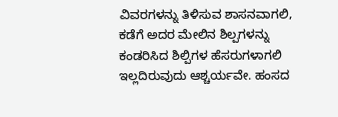ವಿವರಗಳನ್ನು ತಿಳಿಸುವ ಶಾಸನವಾಗಲಿ, ಕಡೆಗೆ ಅದರ ಮೇಲಿನ ಶಿಲ್ಪಗಳನ್ನು ಕಂಡರಿಸಿದ ಶಿಲ್ಪಿಗಳ ಹೆಸರುಗಳಾಗಲಿ ಇಲ್ಲದಿರುವುದು ಆಶ್ಚರ್ಯವೇ. ಹಂಸದ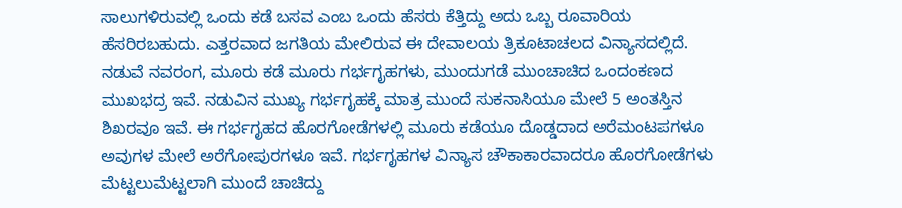ಸಾಲುಗಳಿರುವಲ್ಲಿ ಒಂದು ಕಡೆ ಬಸವ ಎಂಬ ಒಂದು ಹೆಸರು ಕೆತ್ತಿದ್ದು ಅದು ಒಬ್ಬ ರೂವಾರಿಯ ಹೆಸರಿರಬಹುದು. ಎತ್ತರವಾದ ಜಗತಿಯ ಮೇಲಿರುವ ಈ ದೇವಾಲಯ ತ್ರಿಕೂಟಾಚಲದ ವಿನ್ಯಾಸದಲ್ಲಿದೆ. ನಡುವೆ ನವರಂಗ, ಮೂರು ಕಡೆ ಮೂರು ಗರ್ಭಗೃಹಗಳು, ಮುಂದುಗಡೆ ಮುಂಚಾಚಿದ ಒಂದಂಕಣದ ಮುಖಭದ್ರ ಇವೆ. ನಡುವಿನ ಮುಖ್ಯ ಗರ್ಭಗೃಹಕ್ಕೆ ಮಾತ್ರ ಮುಂದೆ ಸುಕನಾಸಿಯೂ ಮೇಲೆ 5 ಅಂತಸ್ತಿನ ಶಿಖರವೂ ಇವೆ. ಈ ಗರ್ಭಗೃಹದ ಹೊರಗೋಡೆಗಳಲ್ಲಿ ಮೂರು ಕಡೆಯೂ ದೊಡ್ಡದಾದ ಅರೆಮಂಟಪಗಳೂ ಅವುಗಳ ಮೇಲೆ ಅರೆಗೋಪುರಗಳೂ ಇವೆ. ಗರ್ಭಗೃಹಗಳ ವಿನ್ಯಾಸ ಚೌಕಾಕಾರವಾದರೂ ಹೊರಗೋಡೆಗಳು ಮೆಟ್ಟಲುಮೆಟ್ಟಲಾಗಿ ಮುಂದೆ ಚಾಚಿದ್ದು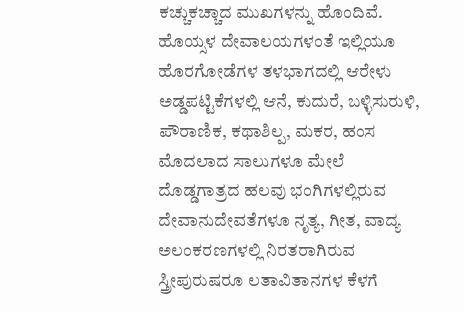ಕಚ್ಚುಕಚ್ಚಾದ ಮುಖಗಳನ್ನು ಹೊಂದಿವೆ. ಹೊಯ್ಸಳ ದೇವಾಲಯಗಳಂತೆ ಇಲ್ಲಿಯೂ ಹೊರಗೋಡೆಗಳ ತಳಭಾಗದಲ್ಲಿ ಆರೇಳು ಅಡ್ಡಪಟ್ಟಿಕೆಗಳಲ್ಲಿ ಆನೆ, ಕುದುರೆ, ಬಳ್ಳಿಸುರುಳಿ, ಪೌರಾಣಿಕ, ಕಥಾಶಿಲ್ಪ, ಮಕರ, ಹಂಸ ಮೊದಲಾದ ಸಾಲುಗಳೂ ಮೇಲೆ ದೊಡ್ಡಗಾತ್ರದ ಹಲವು ಭಂಗಿಗಳಲ್ಲಿರುವ ದೇವಾನುದೇವತೆಗಳೂ ನೃತ್ಯ, ಗೀತ, ವಾದ್ಯ ಅಲಂಕರಣಗಳಲ್ಲಿ ನಿರತರಾಗಿರುವ ಸ್ತ್ರೀಪುರುಷರೂ ಲತಾವಿತಾನಗಳ ಕೆಳಗೆ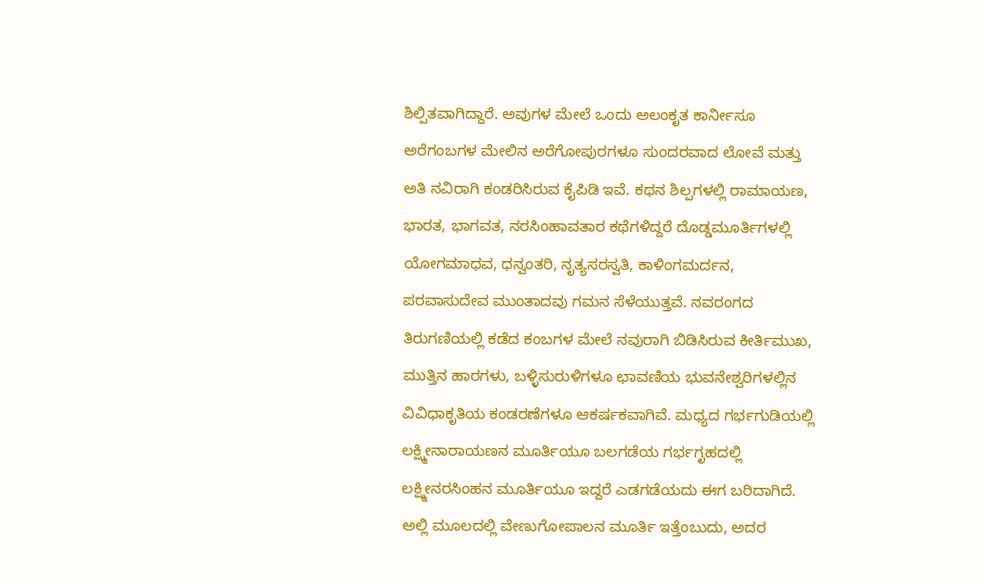ಶಿಲ್ಪಿತವಾಗಿದ್ದಾರೆ. ಅವುಗಳ ಮೇಲೆ ಒಂದು ಅಲಂಕೃತ ಕಾರ್ನೀಸೂ ಅರೆಗಂಬಗಳ ಮೇಲಿನ ಅರೆಗೋಪುರಗಳೂ ಸುಂದರವಾದ ಲೋವೆ ಮತ್ತು ಅತಿ ನವಿರಾಗಿ ಕಂಡರಿಸಿರುವ ಕೈಪಿಡಿ ಇವೆ. ಕಥನ ಶಿಲ್ಪಗಳಲ್ಲಿ ರಾಮಾಯಣ, ಭಾರತ, ಭಾಗವತ, ನರಸಿಂಹಾವತಾರ ಕಥೆಗಳಿದ್ದರೆ ದೊಡ್ಡಮೂರ್ತಿಗಳಲ್ಲಿ ಯೋಗಮಾಧವ, ಧನ್ವಂತರಿ, ನೃತ್ಯಸರಸ್ವತಿ, ಕಾಳಿಂಗಮರ್ದನ, ಪರವಾಸುದೇವ ಮುಂತಾದವು ಗಮನ ಸೆಳೆಯುತ್ತವೆ. ನವರಂಗದ ತಿರುಗಣಿಯಲ್ಲಿ ಕಡೆದ ಕಂಬಗಳ ಮೇಲೆ ನವುರಾಗಿ ಬಿಡಿಸಿರುವ ಕೀರ್ತಿಮುಖ, ಮುತ್ತಿನ ಹಾರಗಳು, ಬಳ್ಳಿಸುರುಳಿಗಳೂ ಛಾವಣಿಯ ಭುವನೇಶ್ವರಿಗಳಲ್ಲಿನ ವಿವಿಧಾಕೃತಿಯ ಕಂಡರಣೆಗಳೂ ಆಕರ್ಷಕವಾಗಿವೆ. ಮಧ್ಯದ ಗರ್ಭಗುಡಿಯಲ್ಲಿ ಲಕ್ಷ್ಮೀನಾರಾಯಣನ ಮೂರ್ತಿಯೂ ಬಲಗಡೆಯ ಗರ್ಭಗೃಹದಲ್ಲಿ ಲಕ್ಷ್ಮೀನರಸಿಂಹನ ಮೂರ್ತಿಯೂ ಇದ್ದರೆ ಎಡಗಡೆಯದು ಈಗ ಬರಿದಾಗಿದೆ. ಅಲ್ಲಿ ಮೂಲದಲ್ಲಿ ವೇಣುಗೋಪಾಲನ ಮೂರ್ತಿ ಇತ್ತೆಂಬುದು, ಅದರ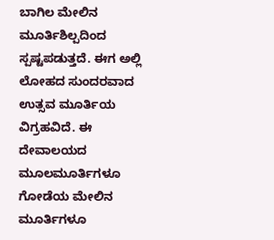ಬಾಗಿಲ ಮೇಲಿನ ಮೂರ್ತಿಶಿಲ್ಪದಿಂದ ಸ್ಪಷ್ಟಪಡುತ್ತದೆ. ಈಗ ಅಲ್ಲಿ ಲೋಹದ ಸುಂದರವಾದ ಉತ್ಸವ ಮೂರ್ತಿಯ ವಿಗ್ರಹವಿದೆ. ಈ ದೇವಾಲಯದ ಮೂಲಮೂರ್ತಿಗಳೂ ಗೋಡೆಯ ಮೇಲಿನ ಮೂರ್ತಿಗಳೂ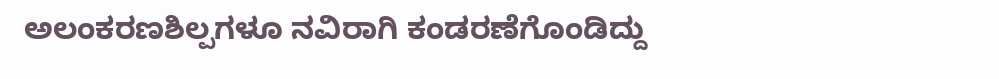ಅಲಂಕರಣಶಿಲ್ಪಗಳೂ ನವಿರಾಗಿ ಕಂಡರಣೆಗೊಂಡಿದ್ದು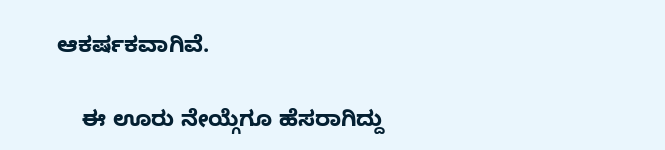ಆಕರ್ಷಕವಾಗಿವೆ.

    ಈ ಊರು ನೇಯ್ಗೆಗೂ ಹೆಸರಾಗಿದ್ದು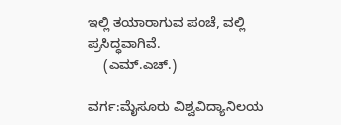ಇಲ್ಲಿ ತಯಾರಾಗುವ ಪಂಚೆ, ವಲ್ಲಿ ಪ್ರಸಿದ್ಧವಾಗಿವೆ.
    (ಎಮ್.ಎಚ್.)

ವರ್ಗ:ಮೈಸೂರು ವಿಶ್ವವಿದ್ಯಾನಿಲಯ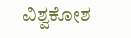ವಿಶ್ವಕೋಶ